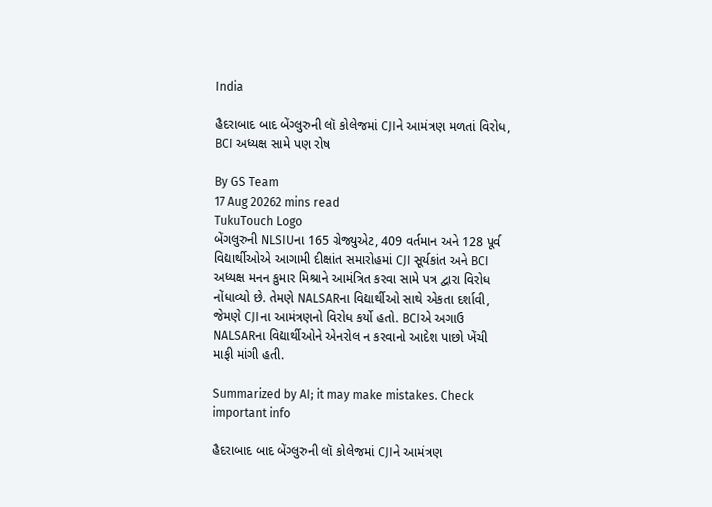India

હૈદરાબાદ બાદ બેંગ્લુરુની લૉ કોલેજમાં CJIને આમંત્રણ મળતાં વિરોધ, BCI અધ્યક્ષ સામે પણ રોષ

By GS Team
17 Aug 20262 mins read
TukuTouch Logo
બેંગલુરુની NLSIUના 165 ગ્રેજ્યુએટ, 409 વર્તમાન અને 128 પૂર્વ વિદ્યાર્થીઓએ આગામી દીક્ષાંત સમારોહમાં CJI સૂર્યકાંત અને BCI અધ્યક્ષ મનન કુમાર મિશ્રાને આમંત્રિત કરવા સામે પત્ર દ્વારા વિરોધ નોંધાવ્યો છે. તેમણે NALSARના વિદ્યાર્થીઓ સાથે એકતા દર્શાવી, જેમણે CJIના આમંત્રણનો વિરોધ કર્યો હતો. BCIએ અગાઉ NALSARના વિદ્યાર્થીઓને એનરોલ ન કરવાનો આદેશ પાછો ખેંચી માફી માંગી હતી.

Summarized by AI; it may make mistakes. Check important info

હૈદરાબાદ બાદ બેંગ્લુરુની લૉ કોલેજમાં CJIને આમંત્રણ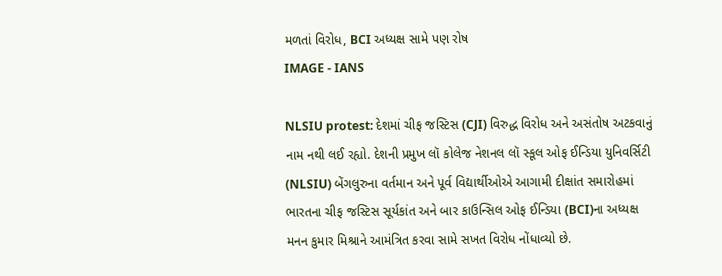મળતાં વિરોધ, BCI અધ્યક્ષ સામે પણ રોષ
IMAGE - IANS

NLSIU protest: દેશમાં ચીફ જસ્ટિસ (CJI) વિરુદ્ધ વિરોધ અને અસંતોષ અટકવાનું નામ નથી લઈ રહ્યો. દેશની પ્રમુખ લૉ કોલેજ નેશનલ લૉ સ્કૂલ ઓફ ઈન્ડિયા યુનિવર્સિટી (NLSIU) બેંગલુરુના વર્તમાન અને પૂર્વ વિદ્યાર્થીઓએ આગામી દીક્ષાંત સમારોહમાં ભારતના ચીફ જસ્ટિસ સૂર્યકાંત અને બાર કાઉન્સિલ ઓફ ઈન્ડિયા (BCI)ના અધ્યક્ષ મનન કુમાર મિશ્રાને આમંત્રિત કરવા સામે સખત વિરોધ નોંધાવ્યો છે.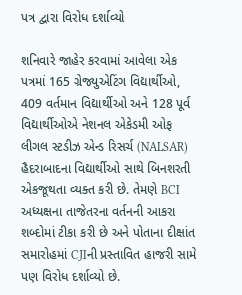પત્ર દ્વારા વિરોધ દર્શાવ્યો

શનિવારે જાહેર કરવામાં આવેલા એક પત્રમાં 165 ગ્રેજ્યુએટિંગ વિદ્યાર્થીઓ, 409 વર્તમાન વિદ્યાર્થીઓ અને 128 પૂર્વ વિદ્યાર્થીઓએ નેશનલ એકેડમી ઓફ લીગલ સ્ટડીઝ એન્ડ રિસર્ચ (NALSAR) હૈદરાબાદના વિદ્યાર્થીઓ સાથે બિનશરતી એકજૂથતા વ્યક્ત કરી છે. તેમણે BCI અધ્યક્ષના તાજેતરના વર્તનની આકરા શબ્દોમાં ટીકા કરી છે અને પોતાના દીક્ષાંત સમારોહમાં CJIની પ્રસ્તાવિત હાજરી સામે પણ વિરોધ દર્શાવ્યો છે.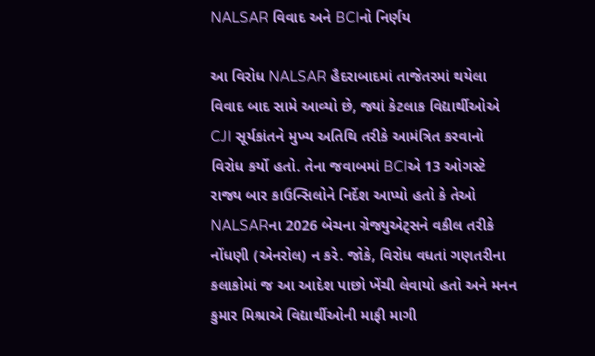NALSAR વિવાદ અને BCIનો નિર્ણય

આ વિરોધ NALSAR હૈદરાબાદમાં તાજેતરમાં થયેલા વિવાદ બાદ સામે આવ્યો છે, જ્યાં કેટલાક વિદ્યાર્થીઓએ CJI સૂર્યકાંતને મુખ્ય અતિથિ તરીકે આમંત્રિત કરવાનો વિરોધ કર્યો હતો. તેના જવાબમાં BCIએ 13 ઓગસ્ટે રાજ્ય બાર કાઉન્સિલોને નિર્દેશ આપ્યો હતો કે તેઓ NALSARના 2026 બેચના ગ્રેજ્યુએટ્સને વકીલ તરીકે નોંધણી (એનરોલ) ન કરે. જોકે, વિરોધ વધતાં ગણતરીના કલાકોમાં જ આ આદેશ પાછો ખેંચી લેવાયો હતો અને મનન કુમાર મિશ્રાએ વિદ્યાર્થીઓની માફી માગી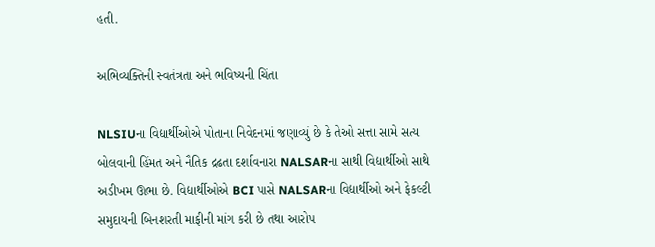હતી.

અભિવ્યક્તિની સ્વતંત્રતા અને ભવિષ્યની ચિંતા

NLSIUના વિદ્યાર્થીઓએ પોતાના નિવેદનમાં જણાવ્યું છે કે તેઓ સત્તા સામે સત્ય બોલવાની હિંમત અને નૈતિક દ્રઢતા દર્શાવનારા NALSARના સાથી વિદ્યાર્થીઓ સાથે અડીખમ ઊભા છે. વિદ્યાર્થીઓએ BCI પાસે NALSARના વિદ્યાર્થીઓ અને ફેકલ્ટી સમુદાયની બિનશરતી માફીની માંગ કરી છે તથા આરોપ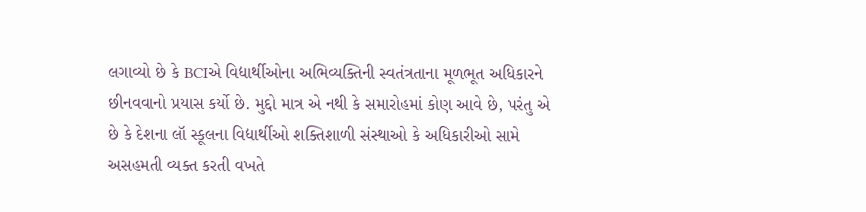લગાવ્યો છે કે BCIએ વિદ્યાર્થીઓના અભિવ્યક્તિની સ્વતંત્રતાના મૂળભૂત અધિકારને છીનવવાનો પ્રયાસ કર્યો છે. મુદ્દો માત્ર એ નથી કે સમારોહમાં કોણ આવે છે, પરંતુ એ છે કે દેશના લૉ સ્કૂલના વિદ્યાર્થીઓ શક્તિશાળી સંસ્થાઓ કે અધિકારીઓ સામે અસહમતી વ્યક્ત કરતી વખતે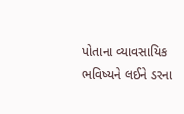પોતાના વ્યાવસાયિક ભવિષ્યને લઈને ડરના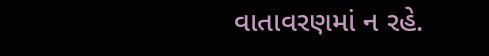વાતાવરણમાં ન રહે.